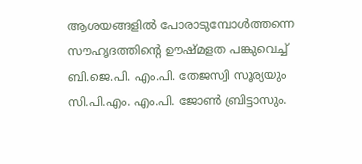ആശയങ്ങളിൽ പോരാടുമ്പോൾത്തന്നെ സൗഹൃദത്തിന്റെ ഊഷ്മളത പങ്കുവെച്ച് ബി.ജെ.പി. എം.പി. തേജസ്വി സൂര്യയും സി.പി.എം. എം.പി. ജോൺ ബ്രിട്ടാസും.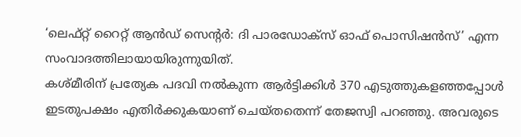‘ലെഫ്റ്റ് റൈറ്റ് ആൻഡ് സെന്റർ: ദി പാരഡോക്സ് ഓഫ് പൊസിഷൻസ്’ എന്ന സംവാദത്തിലായായിരുന്നുയിത്.
കശ്മീരിന് പ്രത്യേക പദവി നൽകുന്ന ആർട്ടിക്കിൾ 370 എടുത്തുകളഞ്ഞപ്പോൾ ഇടതുപക്ഷം എതിർക്കുകയാണ് ചെയ്തതെന്ന് തേജസ്വി പറഞ്ഞു. അവരുടെ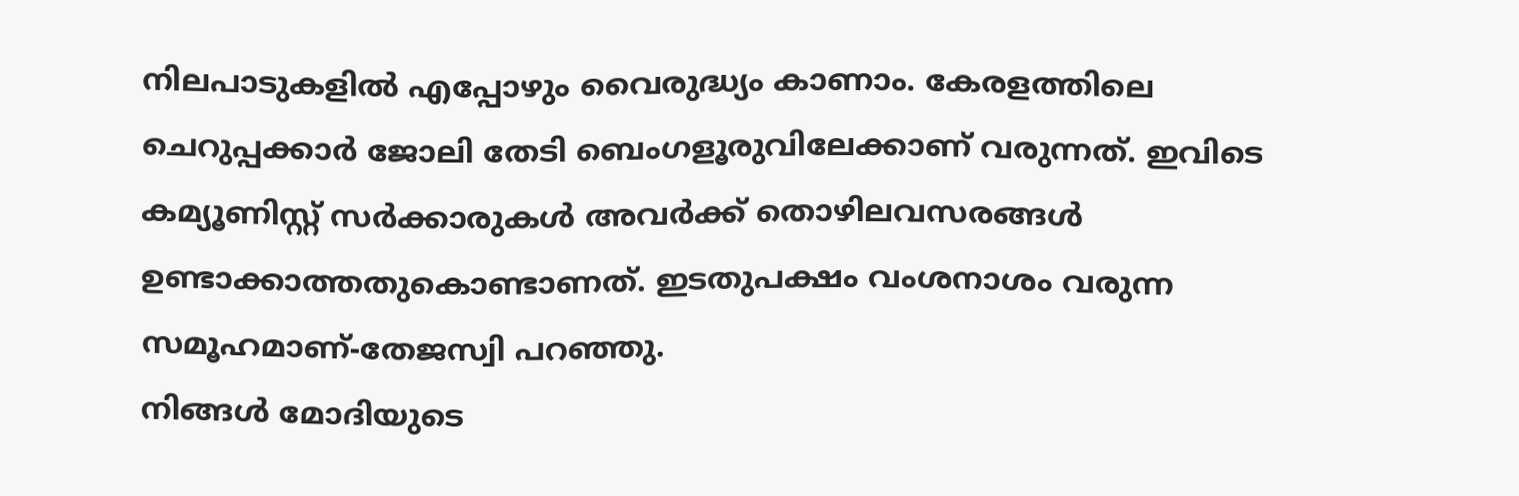നിലപാടുകളിൽ എപ്പോഴും വൈരുദ്ധ്യം കാണാം. കേരളത്തിലെ ചെറുപ്പക്കാർ ജോലി തേടി ബെംഗളൂരുവിലേക്കാണ് വരുന്നത്. ഇവിടെ കമ്യൂണിസ്റ്റ് സർക്കാരുകൾ അവർക്ക് തൊഴിലവസരങ്ങൾ ഉണ്ടാക്കാത്തതുകൊണ്ടാണത്. ഇടതുപക്ഷം വംശനാശം വരുന്ന സമൂഹമാണ്-തേജസ്വി പറഞ്ഞു.
നിങ്ങൾ മോദിയുടെ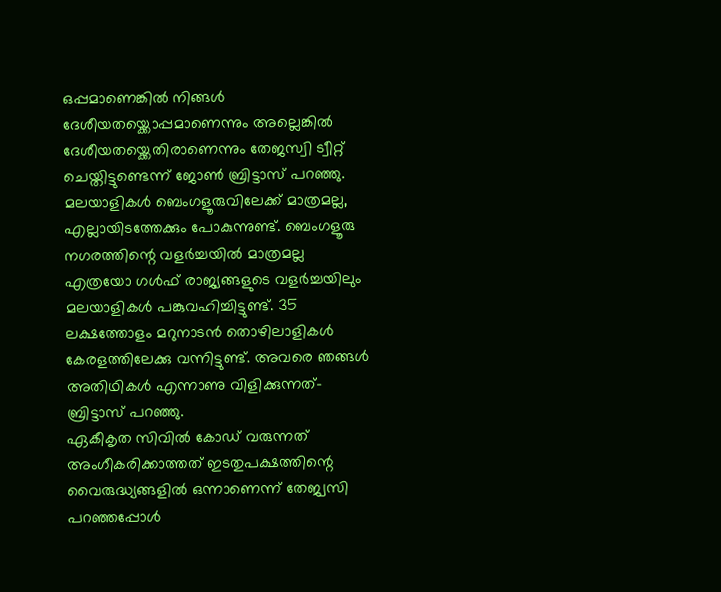ഒപ്പമാണെങ്കിൽ നിങ്ങൾ ദേശീയതയ്ക്കൊപ്പമാണെന്നും അല്ലെങ്കിൽ ദേശീയതയ്ക്കെതിരാണെന്നും തേജസ്വി ട്വീറ്റ് ചെയ്തിട്ടുണ്ടെന്ന് ജോൺ ബ്രിട്ടാസ് പറഞ്ഞു. മലയാളികൾ ബെംഗളൂരുവിലേക്ക് മാത്രമല്ല, എല്ലായിടത്തേക്കും പോകുന്നുണ്ട്. ബെംഗളൂരു നഗരത്തിന്റെ വളർച്ചയിൽ മാത്രമല്ല എത്രയോ ഗൾഫ് രാജ്യങ്ങളുടെ വളർച്ചയിലും മലയാളികൾ പങ്കുവഹിച്ചിട്ടുണ്ട്. 35 ലക്ഷത്തോളം മറുനാടൻ തൊഴിലാളികൾ കേരളത്തിലേക്കു വന്നിട്ടുണ്ട്. അവരെ ഞങ്ങൾ അതിഥികൾ എന്നാണു വിളിക്കുന്നത്-ബ്രിട്ടാസ് പറഞ്ഞു.
ഏകീകൃത സിവിൽ കോഡ് വരുന്നത് അംഗീകരിക്കാത്തത് ഇടതുപക്ഷത്തിന്റെ വൈരുദ്ധ്യങ്ങളിൽ ഒന്നാണെന്ന് തേജ്വസി പറഞ്ഞപ്പോൾ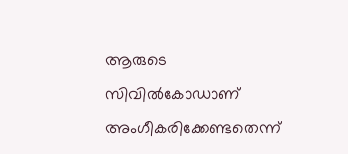ആരുടെ സിവിൽകോഡാണ് അംഗീകരിക്കേണ്ടതെന്ന്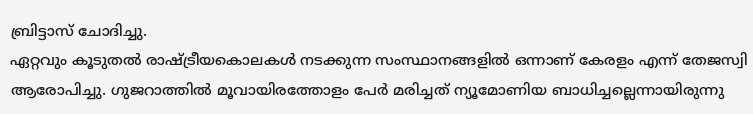ബ്രിട്ടാസ് ചോദിച്ചു.
ഏറ്റവും കൂടുതൽ രാഷ്ട്രീയകൊലകൾ നടക്കുന്ന സംസ്ഥാനങ്ങളിൽ ഒന്നാണ് കേരളം എന്ന് തേജസ്വി ആരോപിച്ചു. ഗുജറാത്തിൽ മൂവായിരത്തോളം പേർ മരിച്ചത് ന്യൂമോണിയ ബാധിച്ചല്ലെന്നായിരുന്നു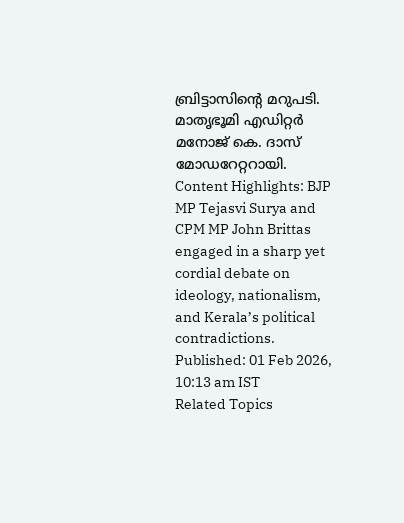ബ്രിട്ടാസിന്റെ മറുപടി. മാതൃഭൂമി എഡിറ്റർ മനോജ് കെ. ദാസ് മോഡറേറ്ററായി.
Content Highlights: BJP MP Tejasvi Surya and CPM MP John Brittas engaged in a sharp yet cordial debate on ideology, nationalism, and Kerala’s political contradictions.
Published: 01 Feb 2026, 10:13 am IST
Related Topics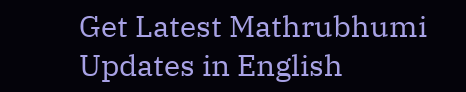Get Latest Mathrubhumi Updates in English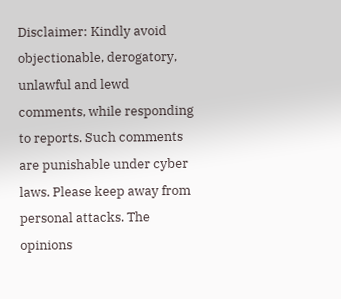Disclaimer: Kindly avoid objectionable, derogatory, unlawful and lewd comments, while responding to reports. Such comments are punishable under cyber laws. Please keep away from personal attacks. The opinions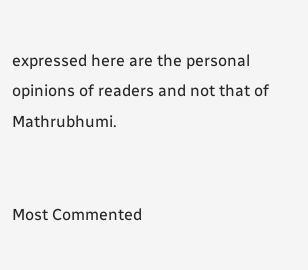expressed here are the personal opinions of readers and not that of Mathrubhumi.


Most Commented